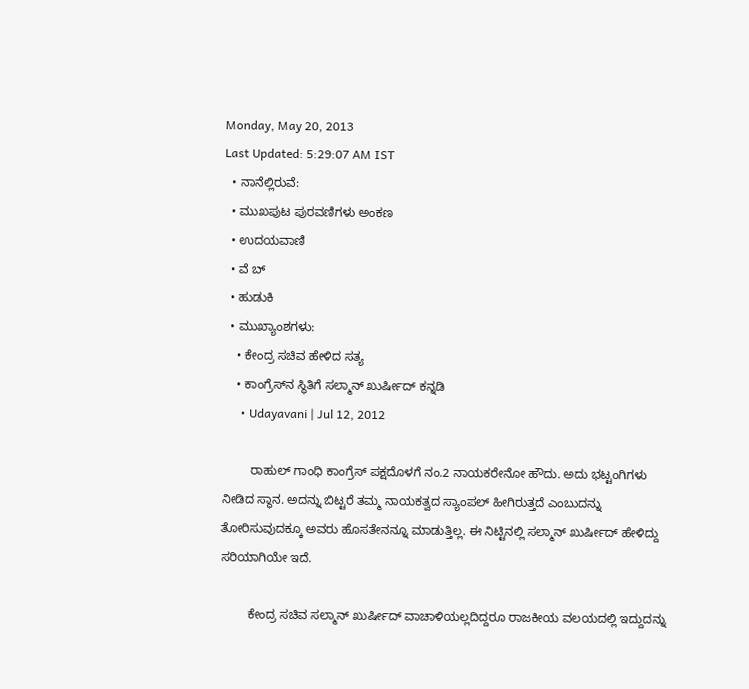Monday, May 20, 2013
Last Updated: 5:29:07 AM IST
  • ನಾನೆಲ್ಲಿರುವೆ:
  • ಮುಖಪುಟ ಪುರವಣಿಗಳು ಅಂಕಣ
  • ಉದಯವಾಣಿ
  • ವೆ ಬ್
  • ಹುಡುಕಿ
  • ಮುಖ್ಯಾಂಶಗಳು:
    • ಕೇಂದ್ರ ಸಚಿವ ಹೇಳಿದ ಸತ್ಯ
    • ಕಾಂಗ್ರೆಸ್‌ನ ಸ್ಥಿತಿಗೆ ಸಲ್ಮಾನ್‌ ಖುರ್ಷೀದ್‌ ಕನ್ನಡಿ
      • Udayavani | Jul 12, 2012

        ರಾಹುಲ್‌ ಗಾಂಧಿ ಕಾಂಗ್ರೆಸ್‌ ಪಕ್ಷದೊಳಗೆ ನಂ.2 ನಾಯಕರೇನೋ ಹೌದು. ಅದು ಭಟ್ಟಂಗಿಗಳು ನೀಡಿದ ಸ್ಥಾನ. ಅದನ್ನು ಬಿಟ್ಟರೆ ತಮ್ಮ ನಾಯಕತ್ವದ ಸ್ಯಾಂಪಲ್‌ ಹೀಗಿರುತ್ತದೆ ಎಂಬುದನ್ನು ತೋರಿಸುವುದಕ್ಕೂ ಅವರು ಹೊಸತೇನನ್ನೂ ಮಾಡುತ್ತಿಲ್ಲ. ಈ ನಿಟ್ಟಿನಲ್ಲಿ ಸಲ್ಮಾನ್‌ ಖುರ್ಷೀದ್‌ ಹೇಳಿದ್ದು ಸರಿಯಾಗಿಯೇ ಇದೆ.

        ಕೇಂದ್ರ ಸಚಿವ ಸಲ್ಮಾನ್‌ ಖುರ್ಷೀದ್‌ ವಾಚಾಳಿಯಲ್ಲದಿದ್ದರೂ ರಾಜಕೀಯ ವಲಯದಲ್ಲಿ ಇದ್ದುದನ್ನು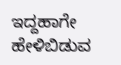ಇದ್ದಹಾಗೇ ಹೇಳಿಬಿಡುವ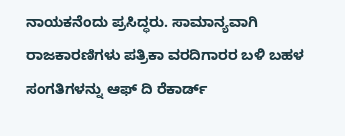ನಾಯಕನೆಂದು ಪ್ರಸಿದ್ಧರು. ಸಾಮಾನ್ಯವಾಗಿ ರಾಜಕಾರಣಿಗಳು ಪತ್ರಿಕಾ ವರದಿಗಾರರ ಬಳಿ ಬಹಳ ಸಂಗತಿಗಳನ್ನು ಆಫ್ ದಿ ರೆಕಾರ್ಡ್‌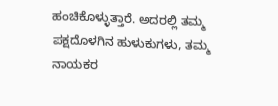ಹಂಚಿಕೊಳ್ಳುತ್ತಾರೆ. ಅದರಲ್ಲಿ ತಮ್ಮ ಪಕ್ಷದೊಳಗಿನ ಹುಳುಕುಗಳು, ತಮ್ಮ ನಾಯಕರ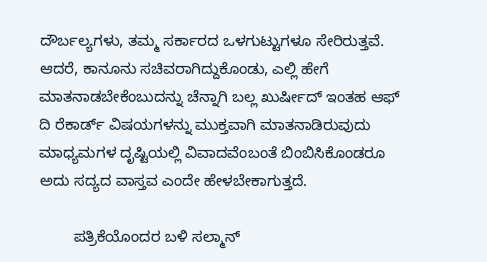ದೌರ್ಬಲ್ಯಗಳು, ತಮ್ಮ ಸರ್ಕಾರದ ಒಳಗುಟ್ಟುಗಳೂ ಸೇರಿರುತ್ತವೆ. ಆದರೆ, ಕಾನೂನು ಸಚಿವರಾಗಿದ್ದುಕೊಂಡು, ಎಲ್ಲಿ ಹೇಗೆ ಮಾತನಾಡಬೇಕೆಂಬುದನ್ನು ಚೆನ್ನಾಗಿ ಬಲ್ಲ ಖುರ್ಷೀದ್‌ ಇಂತಹ ಆಫ್ ದಿ ರೆಕಾರ್ಡ್‌ ವಿಷಯಗಳನ್ನು ಮುಕ್ತವಾಗಿ ಮಾತನಾಡಿರುವುದು ಮಾಧ್ಯಮಗಳ ದೃಷ್ಟಿಯಲ್ಲಿ ವಿವಾದವೆಂಬಂತೆ ಬಿಂಬಿಸಿಕೊಂಡರೂ ಅದು ಸದ್ಯದ ವಾಸ್ತವ ಎಂದೇ ಹೇಳಬೇಕಾಗುತ್ತದೆ.

        ಪತ್ರಿಕೆಯೊಂದರ ಬಳಿ ಸಲ್ಮಾನ್‌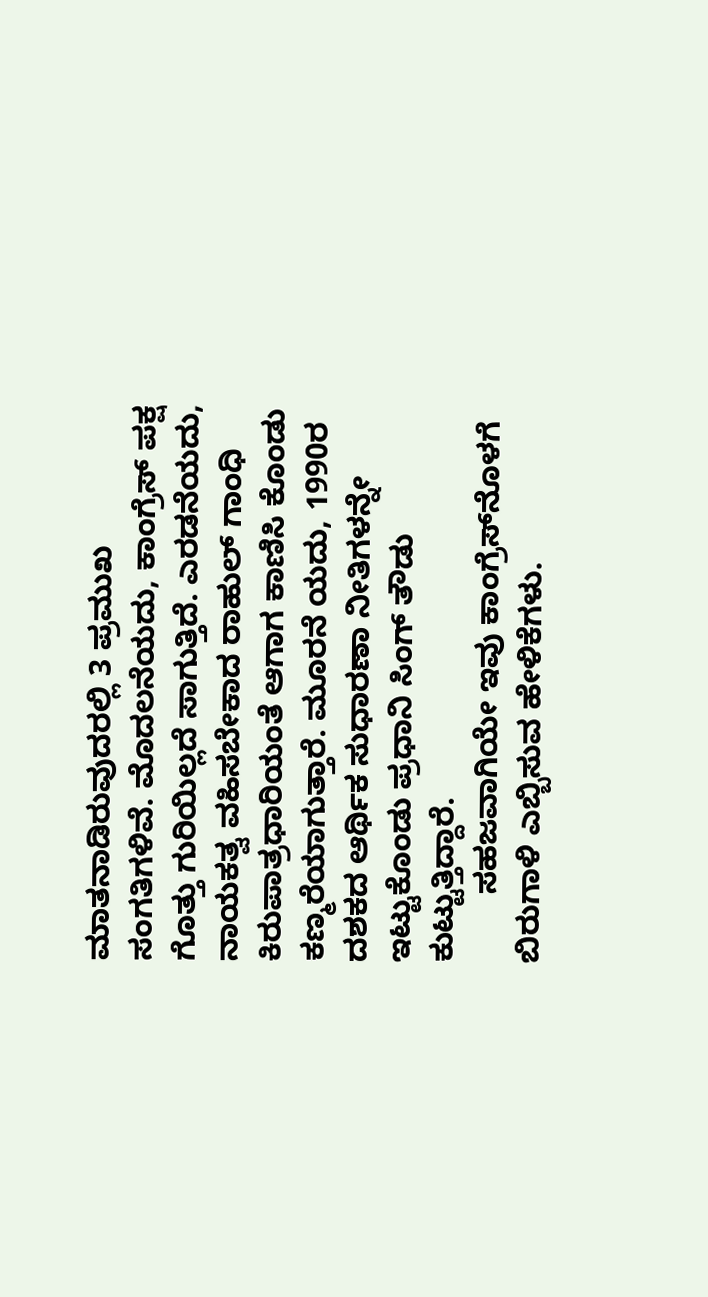ಮಾತನಾಡಿರುವುದರಲ್ಲಿ 3 ಪ್ರಮುಖ ಸಂಗತಿಗಳಿವೆ. ಮೊದಲನೆಯದು, ಕಾಂಗ್ರೆಸ್‌ ಪಕ್ಷ ಗೊತ್ತು ಗುರಿಯಿಲ್ಲದೆ ಸಾಗುತ್ತಿದೆ. ಎರಡನೆಯದು, ನಾಯಕತ್ವ ವಹಿಸಬೇಕಾದ ರಾಹುಲ್‌ ಗಾಂಧಿ ಕಿರುಪಾತ್ರಧಾರಿಯಂತೆ ಆಗಾಗ ಕಾಣಿಸಿ ಕೊಂಡು ಕಣ್ಮರೆಯಾಗುತ್ತಾರೆ. ಮೂರನೆ ಯದು, 1990ರ ದಶಕದ ಆರ್ಥಿಕ ಸುಧಾರಣಾ ನೀತಿಗಳನ್ನೇ ಇಟ್ಟುಕೊಂಡು ಪ್ರಧಾನಿ ಸಿಂಗ್‌ ತೌಡು ಕುಟ್ಟುತ್ತಿದ್ದಾರೆ.
        ಸಹಜವಾಗಿಯೇ ಇವು ಕಾಂಗ್ರೆಸ್‌ನೊಳಗೆ ಬಿರುಗಾಳಿ ಎಬ್ಬಿಸುವ ಹೇಳಿಕೆಗಳು.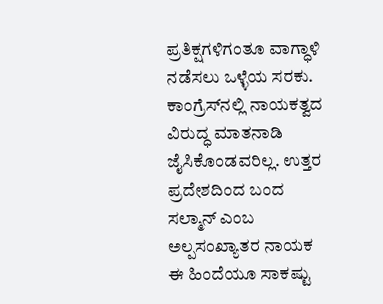ಪ್ರತಿಕ್ಷಗಳಿಗಂತೂ ವಾಗ್ಧಾಳಿ ನಡೆಸಲು ಒಳ್ಳೆಯ ಸರಕು. ಕಾಂಗ್ರೆಸ್‌ನಲ್ಲಿ ನಾಯಕತ್ವದ ವಿರುದ್ಧ ಮಾತನಾಡಿ ಜೈಸಿಕೊಂಡವರಿಲ್ಲ. ಉತ್ತರ ಪ್ರದೇಶದಿಂದ ಬಂದ ಸಲ್ಮಾನ್‌ ಎಂಬ ಅಲ್ಪಸಂಖ್ಯಾತರ ನಾಯಕ ಈ ಹಿಂದೆಯೂ ಸಾಕಷ್ಟು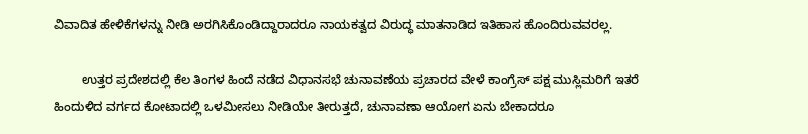ವಿವಾದಿತ ಹೇಳಿಕೆಗಳನ್ನು ನೀಡಿ ಅರಗಿಸಿಕೊಂಡಿದ್ದಾರಾದರೂ ನಾಯಕತ್ವದ ವಿರುದ್ಧ ಮಾತನಾಡಿದ ಇತಿಹಾಸ ಹೊಂದಿರುವವರಲ್ಲ.

        ಉತ್ತರ ಪ್ರದೇಶದಲ್ಲಿ ಕೆಲ ತಿಂಗಳ ಹಿಂದೆ ನಡೆದ ವಿಧಾನಸಭೆ ಚುನಾವಣೆಯ ಪ್ರಚಾರದ ವೇಳೆ ಕಾಂಗ್ರೆಸ್‌ ಪಕ್ಷ ಮುಸ್ಲಿಮರಿಗೆ ಇತರೆ ಹಿಂದುಳಿದ ವರ್ಗದ ಕೋಟಾದಲ್ಲಿ ಒಳಮೀಸಲು ನೀಡಿಯೇ ತೀರುತ್ತದೆ, ಚುನಾವಣಾ ಆಯೋಗ ಏನು ಬೇಕಾದರೂ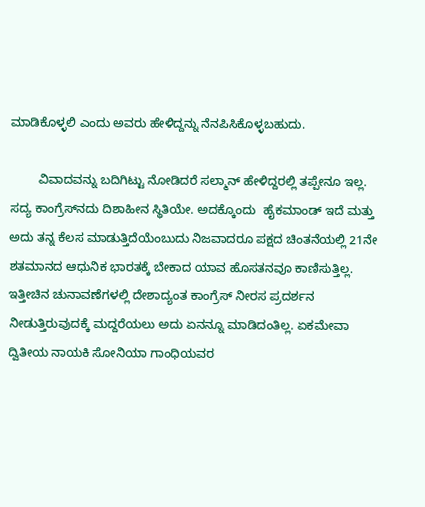ಮಾಡಿಕೊಳ್ಳಲಿ ಎಂದು ಅವರು ಹೇಳಿದ್ದನ್ನು ನೆನಪಿಸಿಕೊಳ್ಳಬಹುದು.

        ವಿವಾದವನ್ನು ಬದಿಗಿಟ್ಟು ನೋಡಿದರೆ ಸಲ್ಮಾನ್‌ ಹೇಳಿದ್ದರಲ್ಲಿ ತಪ್ಪೇನೂ ಇಲ್ಲ. ಸದ್ಯ ಕಾಂಗ್ರೆಸ್‌ನದು ದಿಶಾಹೀನ ಸ್ಥಿತಿಯೇ. ಅದಕ್ಕೊಂದು  ಹೈಕಮಾಂಡ್‌ ಇದೆ ಮತ್ತು ಅದು ತನ್ನ ಕೆಲಸ ಮಾಡುತ್ತಿದೆಯೆಂಬುದು ನಿಜವಾದರೂ ಪಕ್ಷದ ಚಿಂತನೆಯಲ್ಲಿ 21ನೇ ಶತಮಾನದ ಆಧುನಿಕ ಭಾರತಕ್ಕೆ ಬೇಕಾದ ಯಾವ ಹೊಸತನವೂ ಕಾಣಿಸುತ್ತಿಲ್ಲ. ಇತ್ತೀಚಿನ ಚುನಾವಣೆಗಳಲ್ಲಿ ದೇಶಾದ್ಯಂತ ಕಾಂಗ್ರೆಸ್‌ ನೀರಸ ಪ್ರದರ್ಶನ ನೀಡುತ್ತಿರುವುದಕ್ಕೆ ಮದ್ದರೆಯಲು ಅದು ಏನನ್ನೂ ಮಾಡಿದಂತಿಲ್ಲ. ಏಕಮೇವಾ ದ್ವಿತೀಯ ನಾಯಕಿ ಸೋನಿಯಾ ಗಾಂಧಿಯವರ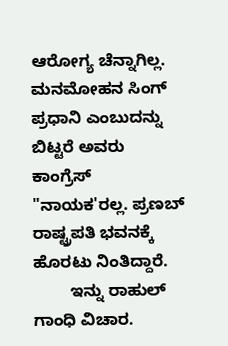ಆರೋಗ್ಯ ಚೆನ್ನಾಗಿಲ್ಲ. ಮನಮೋಹನ ಸಿಂಗ್‌ ಪ್ರಧಾನಿ ಎಂಬುದನ್ನು ಬಿಟ್ಟರೆ ಅವರು ಕಾಂಗ್ರೆಸ್‌ "ನಾಯಕ'ರಲ್ಲ. ಪ್ರಣಬ್‌ ರಾಷ್ಟ್ರಪತಿ ಭವನಕ್ಕೆ ಹೊರಟು ನಿಂತಿದ್ದಾರೆ.
        ಇನ್ನು ರಾಹುಲ್‌ ಗಾಂಧಿ ವಿಚಾರ.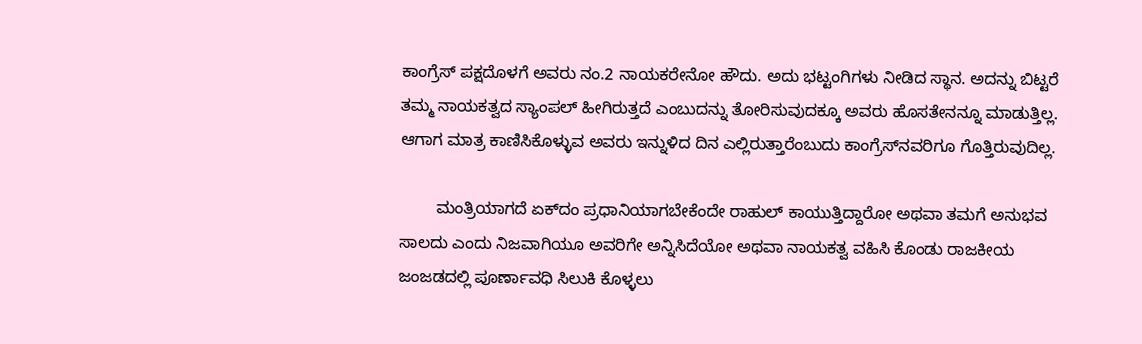ಕಾಂಗ್ರೆಸ್‌ ಪಕ್ಷದೊಳಗೆ ಅವರು ನಂ.2 ನಾಯಕರೇನೋ ಹೌದು. ಅದು ಭಟ್ಟಂಗಿಗಳು ನೀಡಿದ ಸ್ಥಾನ. ಅದನ್ನು ಬಿಟ್ಟರೆ ತಮ್ಮ ನಾಯಕತ್ವದ ಸ್ಯಾಂಪಲ್‌ ಹೀಗಿರುತ್ತದೆ ಎಂಬುದನ್ನು ತೋರಿಸುವುದಕ್ಕೂ ಅವರು ಹೊಸತೇನನ್ನೂ ಮಾಡುತ್ತಿಲ್ಲ. ಆಗಾಗ ಮಾತ್ರ ಕಾಣಿಸಿಕೊಳ್ಳುವ ಅವರು ಇನ್ನುಳಿದ ದಿನ ಎಲ್ಲಿರುತ್ತಾರೆಂಬುದು ಕಾಂಗ್ರೆಸ್‌ನವರಿಗೂ ಗೊತ್ತಿರುವುದಿಲ್ಲ.

        ಮಂತ್ರಿಯಾಗದೆ ಏಕ್‌ದಂ ಪ್ರಧಾನಿಯಾಗಬೇಕೆಂದೇ ರಾಹುಲ್‌ ಕಾಯುತ್ತಿದ್ದಾರೋ ಅಥವಾ ತಮಗೆ ಅನುಭವ ಸಾಲದು ಎಂದು ನಿಜವಾಗಿಯೂ ಅವರಿಗೇ ಅನ್ನಿಸಿದೆಯೋ ಅಥವಾ ನಾಯಕತ್ವ ವಹಿಸಿ ಕೊಂಡು ರಾಜಕೀಯ ಜಂಜಡದಲ್ಲಿ ಪೂರ್ಣಾವಧಿ ಸಿಲುಕಿ ಕೊಳ್ಳಲು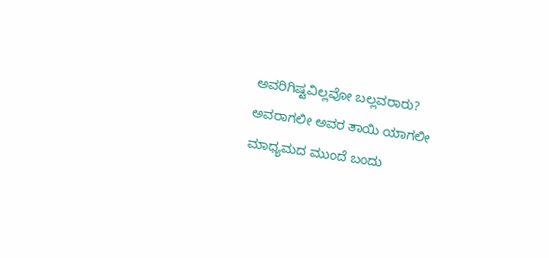ಅವರಿಗಿಷ್ಟವಿಲ್ಲವೋ ಬಲ್ಲವರಾರು? ಅವರಾಗಲೀ ಅವರ ತಾಯಿ ಯಾಗಲೀ ಮಾಧ್ಯಮದ ಮುಂದೆ ಬಂದು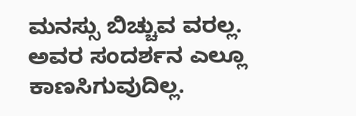ಮನಸ್ಸು ಬಿಚ್ಚುವ ವರಲ್ಲ. ಅವರ ಸಂದರ್ಶನ ಎಲ್ಲೂ ಕಾಣಸಿಗುವುದಿಲ್ಲ.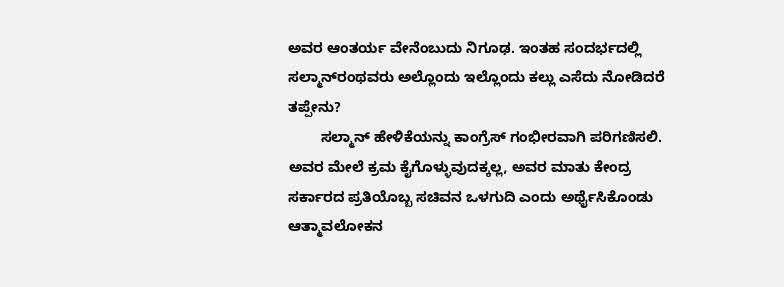ಅವರ ಆಂತರ್ಯ ವೇನೆಂಬುದು ನಿಗೂಢ. ಇಂತಹ ಸಂದರ್ಭದಲ್ಲಿ ಸಲ್ಮಾನ್‌ರಂಥವರು ಅಲ್ಲೊಂದು ಇಲ್ಲೊಂದು ಕಲ್ಲು ಎಸೆದು ನೋಡಿದರೆ ತಪ್ಪೇನು?
        ಸಲ್ಮಾನ್‌ ಹೇಳಿಕೆಯನ್ನು ಕಾಂಗ್ರೆಸ್‌ ಗಂಭೀರವಾಗಿ ಪರಿಗಣಿಸಲಿ. ಅವರ ಮೇಲೆ ಕ್ರಮ ಕೈಗೊಳ್ಳುವುದಕ್ಕಲ್ಲ, ಅವರ ಮಾತು ಕೇಂದ್ರ ಸರ್ಕಾರದ ಪ್ರತಿಯೊಬ್ಬ ಸಚಿವನ ಒಳಗುದಿ ಎಂದು ಅರ್ಥೈಸಿಕೊಂಡು ಆತ್ಮಾವಲೋಕನ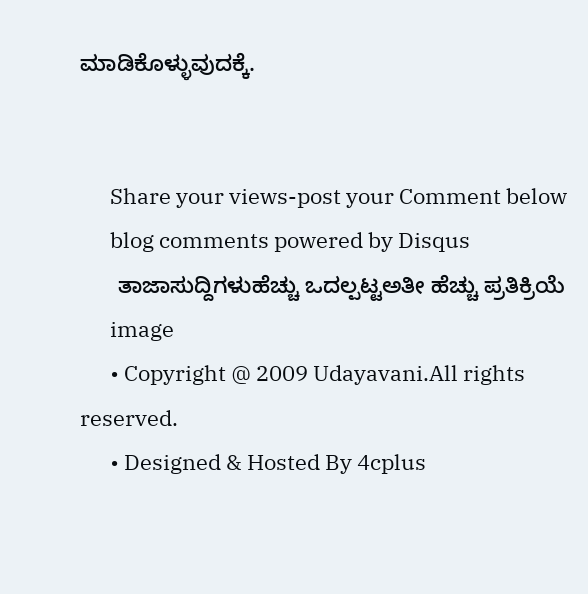ಮಾಡಿಕೊಳ್ಳುವುದಕ್ಕೆ.


      Share your views-post your Comment below
      blog comments powered by Disqus
      ತಾಜಾಸುದ್ದಿಗಳುಹೆಚ್ಚು ಒದಲ್ಪಟ್ಟಅತೀ ಹೆಚ್ಚು ಪ್ರತಿಕ್ರಿಯೆ
      image
      • Copyright @ 2009 Udayavani.All rights reserved.
      • Designed & Hosted By 4cplus